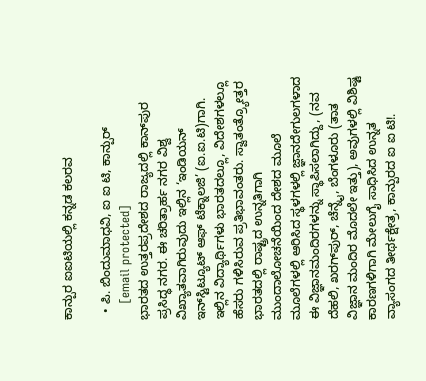ಕಾನ್ಪುರ ಐಐಟಿಯಲ್ಲಿ ಕನ್ನಡ ಕಲರವ

  • ಪಿ. ಬಿಂದುಮಾಧವಿ, ಐ ಐ ಟಿ, ಕಾನ್ಪುರ್‌
    [email protected]
ಭಾರತದ ಉತ್ತರಪ್ರದೇಶದ ರಾಜ್ಯದಲ್ಲಿ ಕಾನ್‌ಪುರ ಪ್ರಸಿದ್ಧ ನಗರ. ಈ ಚರಿತ್ರಾರ್ಹ ನಗರ ವಿಶ್ವ ವಿಖ್ಯಾತವಾಗಿರುವುದು ಇಲ್ಲಿನ ‘ಇಂಡಿಯನ್‌ ಇನ್‌ಸ್ಟಿಟ್ಯೂಟ್‌ ಆಫ್‌ ಟೆಕ್ನಾಲಜಿ’ (ಐ.ಐ.ಟಿ)ಗಾಗಿ. ಇಲ್ಲಿನ ವಿದ್ಯಾರ್ಥಿಗಳು ಭಾರತದಲ್ಲೂ, ವಿದೇಶಗಳಲ್ಲೂ ಹೆಸರು ಗಳಿಸಿರುವ ಪ್ರತಿಭಾವಂತರು. ಸ್ವಾತಂತ್ರ್ಯೋತ್ತರ ಭಾರತದಲ್ಲಿ ರಾಷ್ಟ್ರದ ಉನ್ನತಿಗಾಗಿ ಮುಂದಾಲೋಚನೆಯಿಂದ ದೇಶದ ಮೂಲೆ ಮೂಲೆಗಳಲ್ಲಿ ಆರಿಸಿದ ಸ್ಥಳಗಳಲ್ಲಿ ಜ್ಞಾನದೇಗುಲಗಳಾದ ಈ ವಿಜ್ಞಾನಮಂದಿರಗಳನ್ನು ಸ್ಥಾಪಿಸಲಾಗಿದ್ದು, (ನವ ದೆಹಲಿ, ಖರಗ್‌ಪುರ್‌, ಚೆನ್ನೈ, ಬೆಂಗಳೂರು (ತಾತ ವಿಜ್ಞಾನ ಮಂದಿರ ಮೊದಲೇ ಇತ್ತು), ಅವುಗಳಲ್ಲಿ ವಿಶಿಷ್ಟ ಕಾರಣಗಳಿಗಾಗಿ ಮೇಲುಗೈ ಸಾಧಿಸಿದ ಉನ್ನತ ವ್ಯಾಸಂಗದ ತೀರ್ಥಕ್ಷೇತ್ರ, ಕಾನ್ಪುರದ ಐ ಐ ಟಿ!.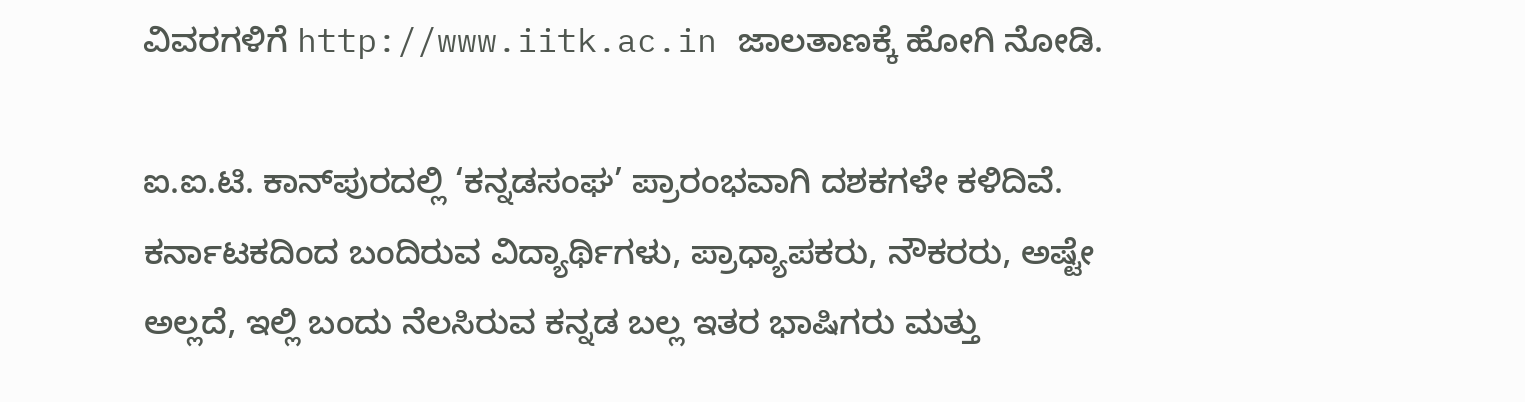ವಿವರಗಳಿಗೆ http://www.iitk.ac.in ಜಾಲತಾಣಕ್ಕೆ ಹೋಗಿ ನೋಡಿ.

ಐ.ಐ.ಟಿ. ಕಾನ್‌ಪುರದಲ್ಲಿ ‘ಕನ್ನಡಸಂಘ’ ಪ್ರಾರಂಭವಾಗಿ ದಶಕಗಳೇ ಕಳಿದಿವೆ. ಕರ್ನಾಟಕದಿಂದ ಬಂದಿರುವ ವಿದ್ಯಾರ್ಥಿಗಳು, ಪ್ರಾಧ್ಯಾಪಕರು, ನೌಕರರು, ಅಷ್ಟೇ ಅಲ್ಲದೆ, ಇಲ್ಲಿ ಬಂದು ನೆಲಸಿರುವ ಕನ್ನಡ ಬಲ್ಲ ಇತರ ಭಾಷಿಗರು ಮತ್ತು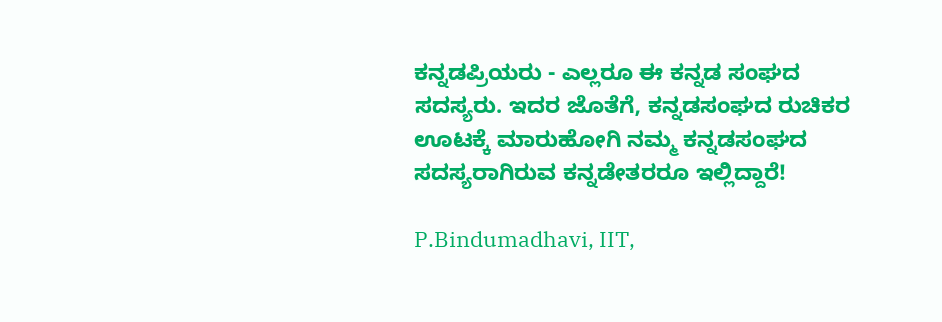ಕನ್ನಡಪ್ರಿಯರು - ಎಲ್ಲರೂ ಈ ಕನ್ನಡ ಸಂಘದ ಸದಸ್ಯರು. ಇದರ ಜೊತೆಗೆ, ಕನ್ನಡಸಂಘದ ರುಚಿಕರ ಊಟಕ್ಕೆ ಮಾರುಹೋಗಿ ನಮ್ಮ ಕನ್ನಡಸಂಘದ ಸದಸ್ಯರಾಗಿರುವ ಕನ್ನಡೇತರರೂ ಇಲ್ಲಿದ್ದಾರೆ!

P.Bindumadhavi, IIT,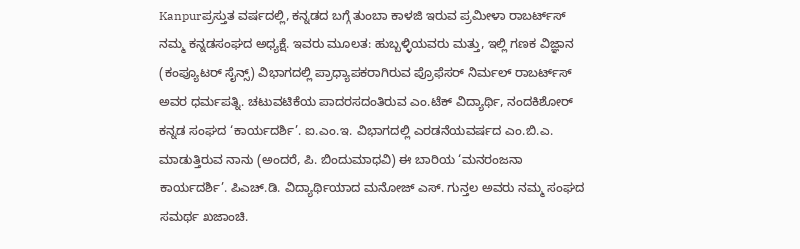Kanpurಪ್ರಸ್ತುತ ವರ್ಷದಲ್ಲಿ, ಕನ್ನಡದ ಬಗ್ಗೆ ತುಂಬಾ ಕಾಳಜಿ ಇರುವ ಪ್ರಮೀಳಾ ರಾಬರ್ಟ್‌ಸ್‌ ನಮ್ಮ ಕನ್ನಡಸಂಘದ ಅಧ್ಯಕ್ಷೆ. ಇವರು ಮೂಲತ: ಹುಬ್ಬಳ್ಳಿಯವರು ಮತ್ತು, ಇಲ್ಲಿ ಗಣಕ ವಿಜ್ಞಾನ (ಕಂಪ್ಯೂಟರ್‌ ಸೈನ್ಸ್‌) ವಿಭಾಗದಲ್ಲಿ ಪ್ರಾಧ್ಯಾಪಕರಾಗಿರುವ ಪ್ರೊಫೆಸರ್‌ ನಿರ್ಮಲ್‌ ರಾಬರ್ಟ್‌ಸ್‌ ಅವರ ಧರ್ಮಪತ್ನಿ. ಚಟುವಟಿಕೆಯ ಪಾದರಸದಂತಿರುವ ಎಂ.ಟೆಕ್‌ ವಿದ್ಯಾರ್ಥಿ, ನಂದಕಿಶೋರ್‌ ಕನ್ನಡ ಸಂಘದ ‘ಕಾರ್ಯದರ್ಶಿ’. ಐ.ಎಂ.ಇ. ವಿಭಾಗದಲ್ಲಿ ಎರಡನೆಯವರ್ಷದ ಎಂ.ಬಿ.ಎ. ಮಾಡುತ್ತಿರುವ ನಾನು (ಅಂದರೆ, ಪಿ. ಬಿಂದುಮಾಧವಿ) ಈ ಬಾರಿಯ ‘ಮನರಂಜನಾ ಕಾರ್ಯದರ್ಶಿ’. ಪಿಎಚ್‌.ಡಿ. ವಿದ್ಯಾರ್ಥಿಯಾದ ಮನೋಜ್‌ ಎಸ್‌. ಗುನ್ತಲ ಅವರು ನಮ್ಮ ಸಂಘದ ಸಮರ್ಥ ಖಜಾಂಚಿ.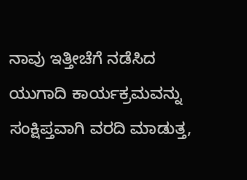ನಾವು ಇತ್ತೀಚೆಗೆ ನಡೆಸಿದ ಯುಗಾದಿ ಕಾರ್ಯಕ್ರಮವನ್ನು ಸಂಕ್ಷಿಪ್ತವಾಗಿ ವರದಿ ಮಾಡುತ್ತ,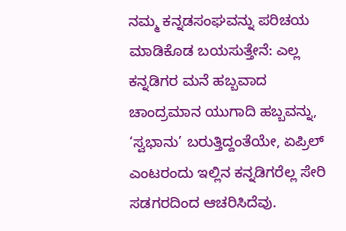ನಮ್ಮ ಕನ್ನಡಸಂಘವನ್ನು ಪರಿಚಯ ಮಾಡಿಕೊಡ ಬಯಸುತ್ತೇನೆ: ಎಲ್ಲ ಕನ್ನಡಿಗರ ಮನೆ ಹಬ್ಬವಾದ ಚಾಂದ್ರಮಾನ ಯುಗಾದಿ ಹಬ್ಬವನ್ನು, ‘ಸ್ವಭಾನು’ ಬರುತ್ತಿದ್ದಂತೆಯೇ, ಏಪ್ರಿಲ್‌ ಎಂಟರಂದು ಇಲ್ಲಿನ ಕನ್ನಡಿಗರೆಲ್ಲ ಸೇರಿ ಸಡಗರದಿಂದ ಆಚರಿಸಿದೆವು.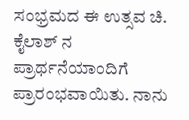ಸಂಭ್ರಮದ ಈ ಉತ್ಸವ ಚಿ. ಕೈಲಾಶ್‌ ನ ಪ್ರಾರ್ಥನೆಯಾಂದಿಗೆ ಪ್ರಾರಂಭವಾಯಿತು. ನಾನು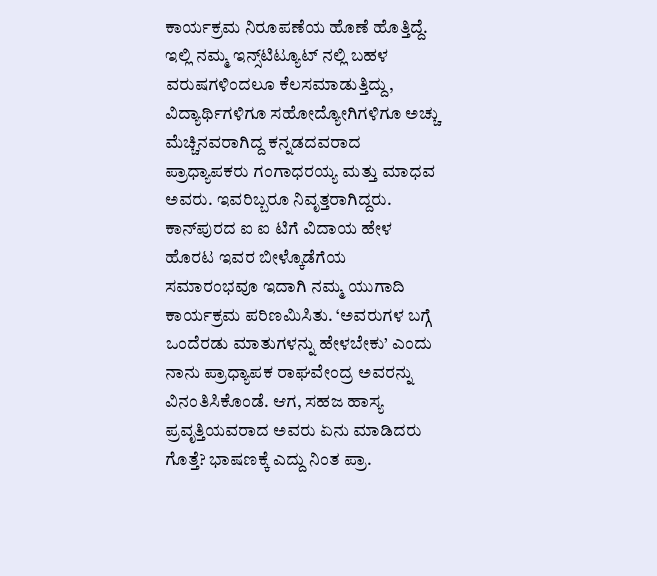ಕಾರ್ಯಕ್ರಮ ನಿರೂಪಣೆಯ ಹೊಣೆ ಹೊತ್ತಿದ್ದೆ. ಇಲ್ಲಿ ನಮ್ಮ ಇನ್ಸ್‌ಟಿಟ್ಯೂಟ್‌ ನಲ್ಲಿ ಬಹಳ ವರುಷಗಳಿಂದಲೂ ಕೆಲಸಮಾಡುತ್ತಿದ್ದು, ವಿದ್ಯಾರ್ಥಿಗಳಿಗೂ ಸಹೋದ್ಯೋಗಿಗಳಿಗೂ ಅಚ್ಚು ಮೆಚ್ಚಿನವರಾಗಿದ್ದ ಕನ್ನಡದವರಾದ ಪ್ರಾಧ್ಯಾಪಕರು ಗಂಗಾಧರಯ್ಯ ಮತ್ತು ಮಾಧವ ಅವರು. ಇವರಿಬ್ಬರೂ ನಿವೃತ್ತರಾಗಿದ್ದರು. ಕಾನ್‌ಪುರದ ಐ ಐ ಟಿಗೆ ವಿದಾಯ ಹೇಳ ಹೊರಟ ಇವರ ಬೀಳ್ಕೊಡೆಗೆಯ ಸಮಾರಂಭವೂ ಇದಾಗಿ ನಮ್ಮ ಯುಗಾದಿ ಕಾರ್ಯಕ್ರಮ ಪರಿಣಮಿಸಿತು. ‘ಅವರುಗಳ ಬಗ್ಗೆ ಒಂದೆರಡು ಮಾತುಗಳನ್ನು ಹೇಳಬೇಕು’ ಎಂದು ನಾನು ಪ್ರಾಧ್ಯಾಪಕ ರಾಘವೇಂದ್ರ ಅವರನ್ನು ವಿನಂತಿಸಿಕೊಂಡೆ. ಆಗ, ಸಹಜ ಹಾಸ್ಯ ಪ್ರವೃತ್ತಿಯವರಾದ ಅವರು ಏನು ಮಾಡಿದರು ಗೊತ್ತೆ? ಭಾಷಣಕ್ಕೆ ಎದ್ದು ನಿಂತ ಪ್ರಾ.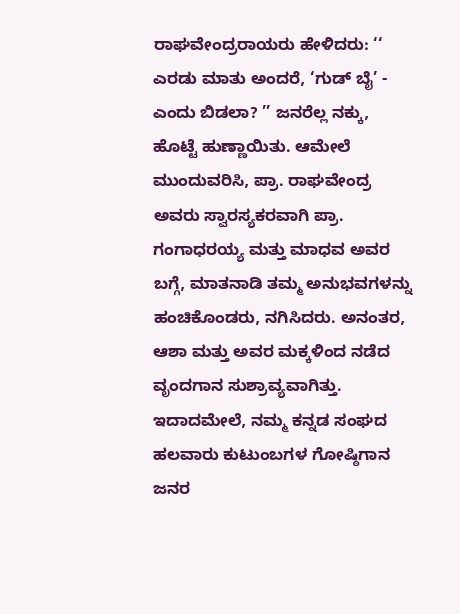ರಾಘವೇಂದ್ರರಾಯರು ಹೇಳಿದರು: ‘‘ ಎರಡು ಮಾತು ಅಂದರೆ, ‘ಗುಡ್‌ ಬೈ’ - ಎಂದು ಬಿಡಲಾ? ’’ ಜನರೆಲ್ಲ ನಕ್ಕು, ಹೊಟ್ಟೆ ಹುಣ್ಣಾಯಿತು. ಆಮೇಲೆ ಮುಂದುವರಿಸಿ, ಪ್ರಾ. ರಾಘವೇಂದ್ರ ಅವರು ಸ್ವಾರಸ್ಯಕರವಾಗಿ ಪ್ರಾ. ಗಂಗಾಧರಯ್ಯ ಮತ್ತು ಮಾಧವ ಅವರ ಬಗ್ಗೆ, ಮಾತನಾಡಿ ತಮ್ಮ ಅನುಭವಗಳನ್ನು ಹಂಚಿಕೊಂಡರು, ನಗಿಸಿದರು. ಅನಂತರ, ಆಶಾ ಮತ್ತು ಅವರ ಮಕ್ಕಳಿಂದ ನಡೆದ ವೃಂದಗಾನ ಸುಶ್ರಾವ್ಯವಾಗಿತ್ತು. ಇದಾದಮೇಲೆ, ನಮ್ಮ ಕನ್ನಡ ಸಂಘದ ಹಲವಾರು ಕುಟುಂಬಗಳ ಗೋಷ್ಠಿಗಾನ ಜನರ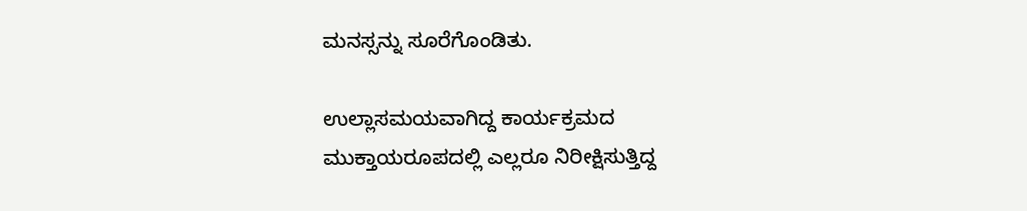ಮನಸ್ಸನ್ನು ಸೂರೆಗೊಂಡಿತು.

ಉಲ್ಲಾಸಮಯವಾಗಿದ್ದ ಕಾರ್ಯಕ್ರಮದ ಮುಕ್ತಾಯರೂಪದಲ್ಲಿ ಎಲ್ಲರೂ ನಿರೀಕ್ಷಿಸುತ್ತಿದ್ದ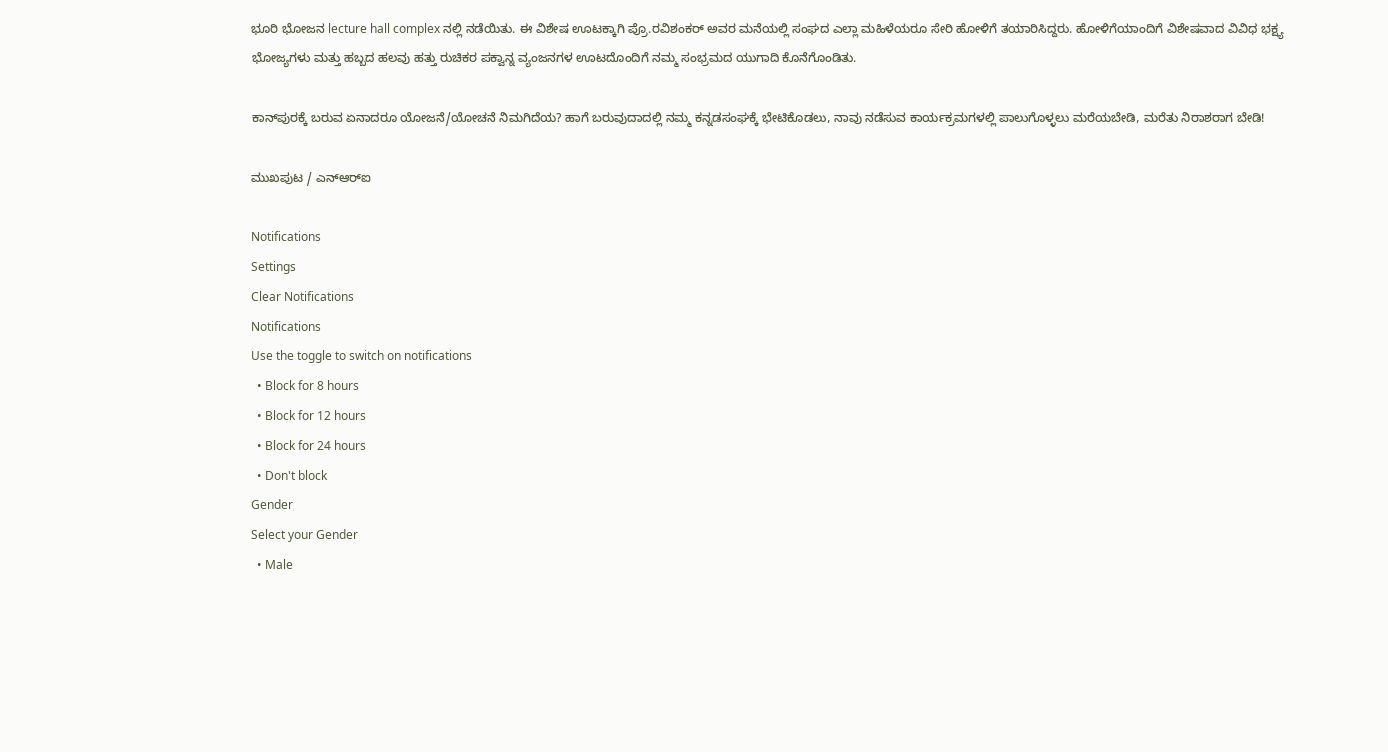ಭೂರಿ ಭೋಜನ lecture hall complex ನಲ್ಲಿ ನಡೆಯಿತು. ಈ ವಿಶೇಷ ಊಟಕ್ಕಾಗಿ ಪ್ರೊ.ರವಿಶಂಕರ್‌ ಅವರ ಮನೆಯಲ್ಲಿ ಸಂಘದ ಎಲ್ಲಾ ಮಹಿಳೆಯರೂ ಸೇರಿ ಹೋಳಿಗೆ ತಯಾರಿಸಿದ್ದರು. ಹೋಳಿಗೆಯಾಂದಿಗೆ ವಿಶೇಷವಾದ ವಿವಿಧ ಭಕ್ಷ್ಯ ಭೋಜ್ಯಗಳು ಮತ್ತು ಹಬ್ಬದ ಹಲವು ಹತ್ತು ರುಚಿಕರ ಪಕ್ವಾನ್ನ ವ್ಯಂಜನಗಳ ಊಟದೊಂದಿಗೆ ನಮ್ಮ ಸಂಭ್ರಮದ ಯುಗಾದಿ ಕೊನೆಗೊಂಡಿತು.

ಕಾನ್‌ಪುರಕ್ಕೆ ಬರುವ ಏನಾದರೂ ಯೋಜನೆ/ಯೋಚನೆ ನಿಮಗಿದೆಯ? ಹಾಗೆ ಬರುವುದಾದಲ್ಲಿ ನಮ್ಮ ಕನ್ನಡಸಂಘಕ್ಕೆ ಭೇಟಿಕೊಡಲು, ನಾವು ನಡೆಸುವ ಕಾರ್ಯಕ್ರಮಗಳಲ್ಲಿ ಪಾಲುಗೊಳ್ಳಲು ಮರೆಯಬೇಡಿ, ಮರೆತು ನಿರಾಶರಾಗ ಬೇಡಿ!

ಮುಖಪುಟ / ಎನ್‌ಆರ್‌ಐ

Notifications
Settings
Clear Notifications
Notifications
Use the toggle to switch on notifications
  • Block for 8 hours
  • Block for 12 hours
  • Block for 24 hours
  • Don't block
Gender
Select your Gender
  • Male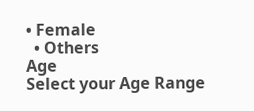• Female
  • Others
Age
Select your Age Range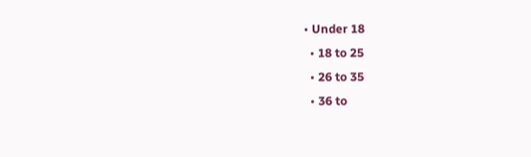• Under 18
  • 18 to 25
  • 26 to 35
  • 36 to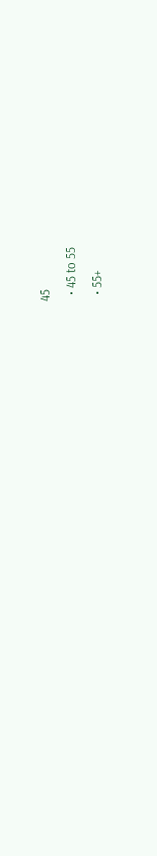45
  • 45 to 55
  • 55+